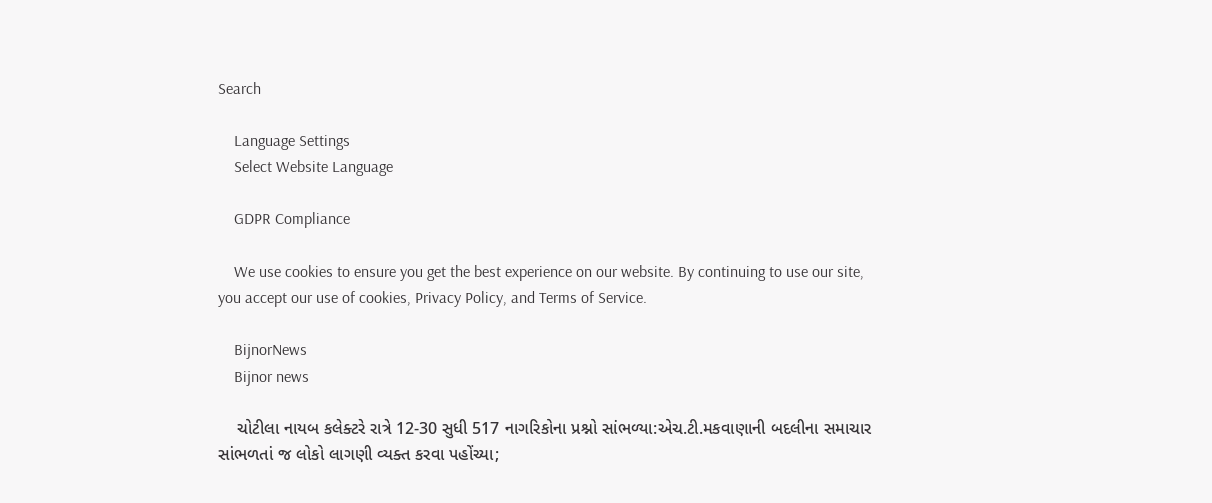Search

    Language Settings
    Select Website Language

    GDPR Compliance

    We use cookies to ensure you get the best experience on our website. By continuing to use our site, you accept our use of cookies, Privacy Policy, and Terms of Service.

    BijnorNews
    Bijnor news

    ચોટીલા નાયબ કલેક્ટરે રાત્રે 12-30 સુધી 517 નાગરિકોના પ્રશ્નો સાંભળ્યા:એચ.ટી.મકવાણાની બદલીના સમાચાર સાંભળતાં જ લોકો લાગણી વ્યક્ત કરવા પહોંચ્યા;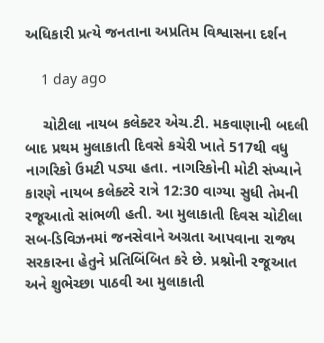અધિકારી પ્રત્યે જનતાના અપ્રતિમ વિશ્વાસના દર્શન

    1 day ago

    ચોટીલા નાયબ કલેક્ટર એચ.ટી. મકવાણાની બદલી બાદ પ્રથમ મુલાકાતી દિવસે કચેરી ખાતે 517થી વધુ નાગરિકો ઉમટી પડ્યા હતા. નાગરિકોની મોટી સંખ્યાને કારણે નાયબ કલેક્ટરે રાત્રે 12:30 વાગ્યા સુધી તેમની રજૂઆતો સાંભળી હતી. આ મુલાકાતી દિવસ ચોટીલા સબ-ડિવિઝનમાં જનસેવાને અગ્રતા આપવાના રાજ્ય સરકારના હેતુને પ્રતિબિંબિત કરે છે. પ્રશ્નોની રજૂઆત અને શુભેચ્છા પાઠવી આ મુલાકાતી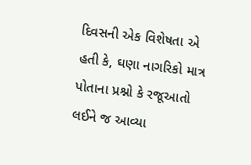દિવસની એક વિશેષતા એ હતી કે, ઘણા નાગરિકો માત્ર પોતાના પ્રશ્નો કે રજૂઆતો લઈને જ આવ્યા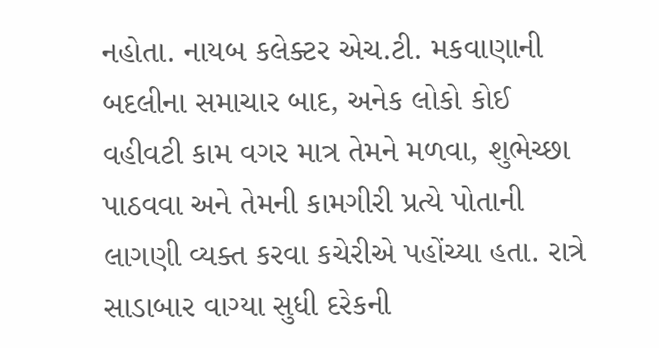નહોતા. નાયબ કલેક્ટર એચ.ટી. મકવાણાની બદલીના સમાચાર બાદ, અનેક લોકો કોઈ વહીવટી કામ વગર માત્ર તેમને મળવા, શુભેચ્છા પાઠવવા અને તેમની કામગીરી પ્રત્યે પોતાની લાગણી વ્યક્ત કરવા કચેરીએ પહોંચ્યા હતા. રાત્રે સાડાબાર વાગ્યા સુધી દરેકની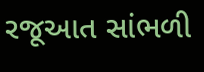રજૂઆત સાંભળી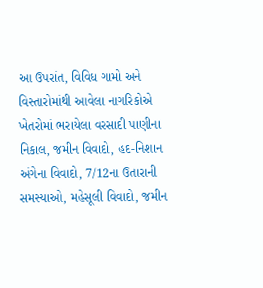આ ઉપરાંત, વિવિધ ગામો અને વિસ્તારોમાંથી આવેલા નાગરિકોએ ખેતરોમાં ભરાયેલા વરસાદી પાણીના નિકાલ, જમીન વિવાદો, હદ-નિશાન અંગેના વિવાદો, 7/12ના ઉતારાની સમસ્યાઓ, મહેસૂલી વિવાદો, જમીન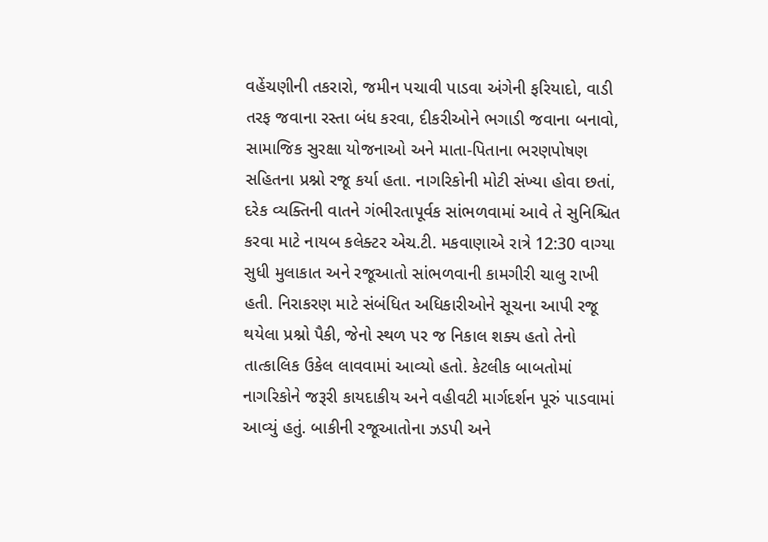વહેંચણીની તકરારો, જમીન પચાવી પાડવા અંગેની ફરિયાદો, વાડી તરફ જવાના રસ્તા બંધ કરવા, દીકરીઓને ભગાડી જવાના બનાવો, સામાજિક સુરક્ષા યોજનાઓ અને માતા-પિતાના ભરણપોષણ સહિતના પ્રશ્નો રજૂ કર્યા હતા. નાગરિકોની મોટી સંખ્યા હોવા છતાં, દરેક વ્યક્તિની વાતને ગંભીરતાપૂર્વક સાંભળવામાં આવે તે સુનિશ્ચિત કરવા માટે નાયબ કલેક્ટર એચ.ટી. મકવાણાએ રાત્રે 12:30 વાગ્યા સુધી મુલાકાત અને રજૂઆતો સાંભળવાની કામગીરી ચાલુ રાખી હતી. નિરાકરણ માટે સંબંધિત અધિકારીઓને સૂચના આપી રજૂ થયેલા પ્રશ્નો પૈકી, જેનો સ્થળ પર જ નિકાલ શક્ય હતો તેનો તાત્કાલિક ઉકેલ લાવવામાં આવ્યો હતો. કેટલીક બાબતોમાં નાગરિકોને જરૂરી કાયદાકીય અને વહીવટી માર્ગદર્શન પૂરું પાડવામાં આવ્યું હતું. બાકીની રજૂઆતોના ઝડપી અને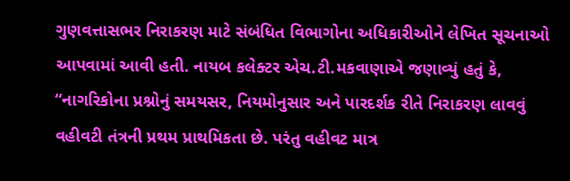ગુણવત્તાસભર નિરાકરણ માટે સંબંધિત વિભાગોના અધિકારીઓને લેખિત સૂચનાઓ આપવામાં આવી હતી. નાયબ કલેક્ટર એચ.ટી.મકવાણાએ જણાવ્યું હતું કે, “નાગરિકોના પ્રશ્નોનું સમયસર, નિયમોનુસાર અને પારદર્શક રીતે નિરાકરણ લાવવું વહીવટી તંત્રની પ્રથમ પ્રાથમિકતા છે. પરંતુ વહીવટ માત્ર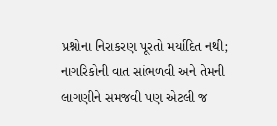પ્રશ્નોના નિરાકરણ પૂરતો મર્યાદિત નથી; નાગરિકોની વાત સાંભળવી અને તેમની લાગણીને સમજવી પણ એટલી જ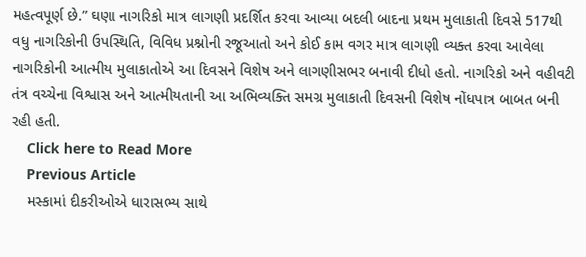મહત્વપૂર્ણ છે.” ઘણા નાગરિકો માત્ર લાગણી પ્રદર્શિત કરવા આવ્યા બદલી બાદના પ્રથમ મુલાકાતી દિવસે 517થી વધુ નાગરિકોની ઉપસ્થિતિ, વિવિધ પ્રશ્નોની રજૂઆતો અને કોઈ કામ વગર માત્ર લાગણી વ્યક્ત કરવા આવેલા નાગરિકોની આત્મીય મુલાકાતોએ આ દિવસને વિશેષ અને લાગણીસભર બનાવી દીધો હતો. નાગરિકો અને વહીવટી તંત્ર વચ્ચેના વિશ્વાસ અને આત્મીયતાની આ અભિવ્યક્તિ સમગ્ર મુલાકાતી દિવસની વિશેષ નોંધપાત્ર બાબત બની રહી હતી.
    Click here to Read More
    Previous Article
    મસ્કામાં દીકરીઓએ ધારાસભ્ય સાથે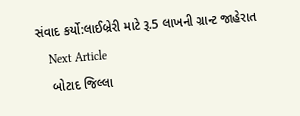સંવાદ કર્યો:લાઈબ્રેરી માટે રૂ.5 લાખની ગ્રાન્ટ જાહેરાત
    Next Article
    બોટાદ જિલ્લા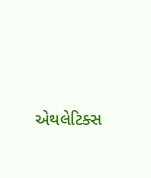એથલેટિક્સ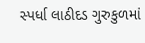સ્પર્ધા લાઠીદડ ગુરુકુળમાં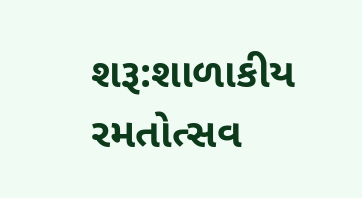શરૂ:શાળાકીય રમતોત્સવ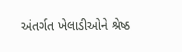અંતર્ગત ખેલાડીઓને શ્રેષ્ઠ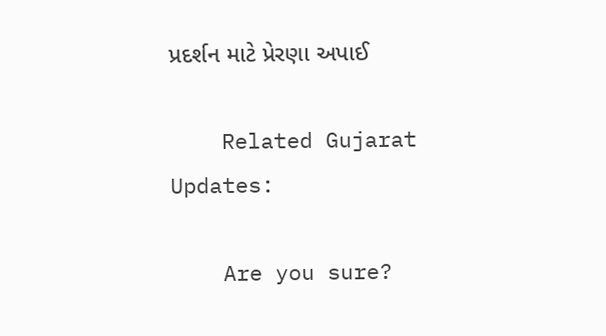પ્રદર્શન માટે પ્રેરણા અપાઈ

    Related Gujarat Updates:

    Are you sure?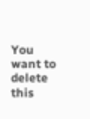You want to delete this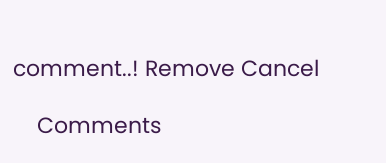comment..! Remove Cancel

    Comments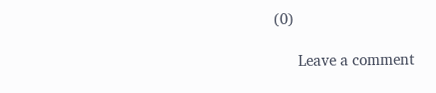(0)

      Leave a comment